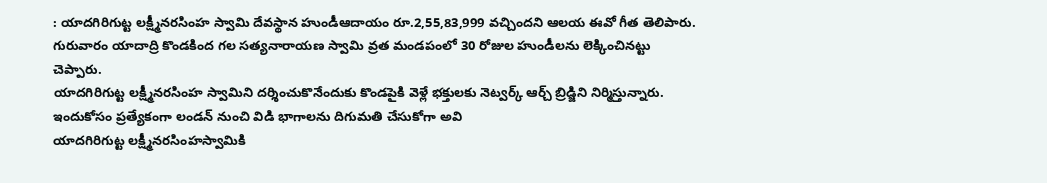: యాదగిరిగుట్ట లక్ష్మీనరసింహ స్వామి దేవస్థాన హుండీఆదాయం రూ.2,55,83,999 వచ్చిందని ఆలయ ఈవో గీత తెలిపారు. గురువారం యాదాద్రి కొండకింద గల సత్యనారాయణ స్వామి వ్రత మండపంలో 30 రోజుల హుండీలను లెక్కించినట్టు చెప్పారు.
యాదగిరిగుట్ట లక్ష్మీనరసింహ స్వామిని దర్శించుకొనేందుకు కొండపైకి వెళ్లే భక్తులకు నెట్వర్క్ ఆర్చ్ బ్రిడ్జిని నిర్మిస్తున్నారు. ఇందుకోసం ప్రత్యేకంగా లండన్ నుంచి విడి భాగాలను దిగుమతి చేసుకోగా అవి
యాదగిరిగుట్ట లక్ష్మీనరసింహస్వామికి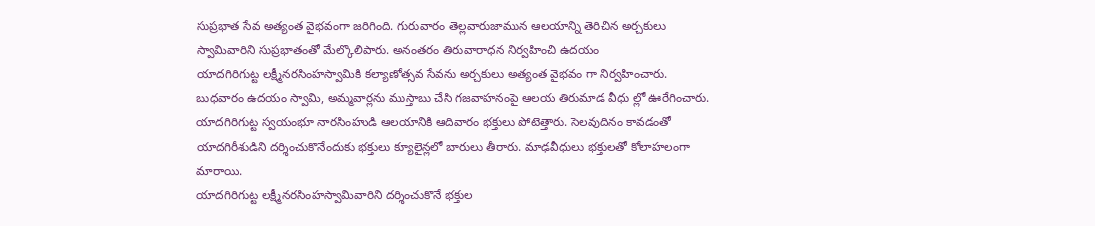సుప్రభాత సేవ అత్యంత వైభవంగా జరిగింది. గురువారం తెల్లవారుజామున ఆలయాన్ని తెరిచిన అర్చకులు స్వామివారిని సుప్రభాతంతో మేల్కొలిపారు. అనంతరం తిరువారాధన నిర్వహించి ఉదయం
యాదగిరిగుట్ట లక్ష్మీనరసింహస్వామికి కల్యాణోత్సవ సేవను అర్చకులు అత్యంత వైభవం గా నిర్వహించారు. బుధవారం ఉదయం స్వామి, అమ్మవార్లను ముస్తాబు చేసి గజవాహనంపై ఆలయ తిరుమాడ వీధు ల్లో ఊరేగించారు.
యాదగిరిగుట్ట స్వయంభూ నారసింహుడి ఆలయానికి ఆదివారం భక్తులు పోటెత్తారు. సెలవుదినం కావడంతో యాదగిరీశుడిని దర్శించుకొనేందుకు భక్తులు క్యూలైన్లలో బారులు తీరారు. మాఢవీధులు భక్తులతో కోలాహలంగా మారాయి.
యాదగిరిగుట్ట లక్ష్మీనరసింహస్వామివారిని దర్శించుకొనే భక్తుల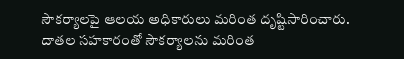సౌకర్యాలపై ఆలయ అధికారులు మరింత దృష్టిసారించారు. దాతల సహకారంతో సౌకర్యాలను మరింత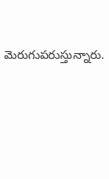మెరుగుపరుస్తున్నారు.